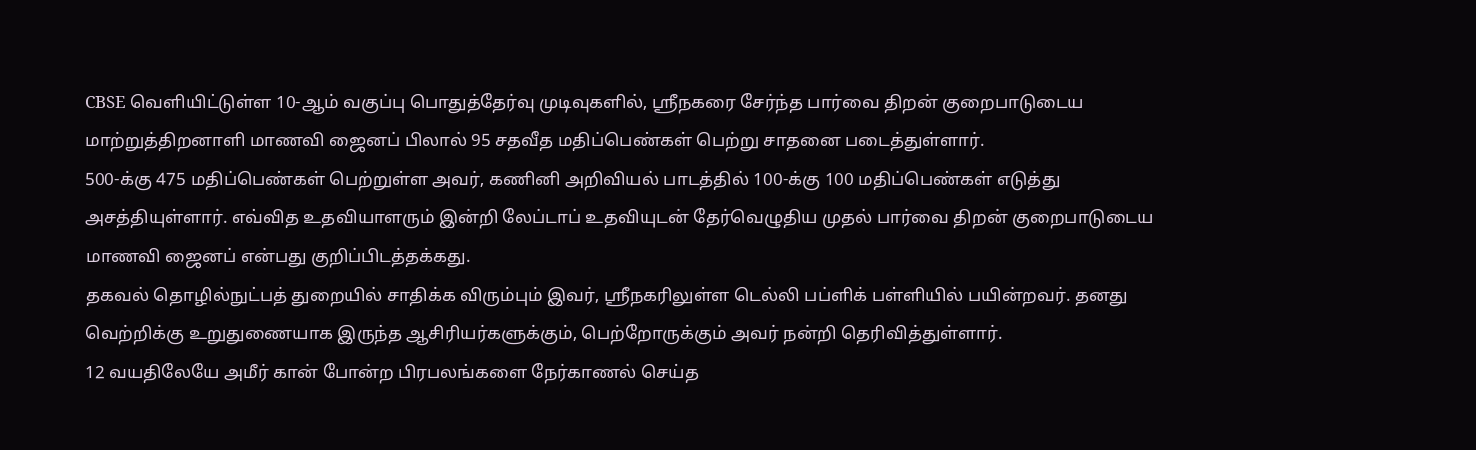CBSE வெளியிட்டுள்ள 10-ஆம் வகுப்பு பொதுத்தேர்வு முடிவுகளில், ஸ்ரீநகரை சேர்ந்த பார்வை திறன் குறைபாடுடைய மாற்றுத்திறனாளி மாணவி ஜைனப் பிலால் 95 சதவீத மதிப்பெண்கள் பெற்று சாதனை படைத்துள்ளார்.
500-க்கு 475 மதிப்பெண்கள் பெற்றுள்ள அவர், கணினி அறிவியல் பாடத்தில் 100-க்கு 100 மதிப்பெண்கள் எடுத்து அசத்தியுள்ளார். எவ்வித உதவியாளரும் இன்றி லேப்டாப் உதவியுடன் தேர்வெழுதிய முதல் பார்வை திறன் குறைபாடுடைய மாணவி ஜைனப் என்பது குறிப்பிடத்தக்கது.
தகவல் தொழில்நுட்பத் துறையில் சாதிக்க விரும்பும் இவர், ஸ்ரீநகரிலுள்ள டெல்லி பப்ளிக் பள்ளியில் பயின்றவர். தனது வெற்றிக்கு உறுதுணையாக இருந்த ஆசிரியர்களுக்கும், பெற்றோருக்கும் அவர் நன்றி தெரிவித்துள்ளார்.
12 வயதிலேயே அமீர் கான் போன்ற பிரபலங்களை நேர்காணல் செய்த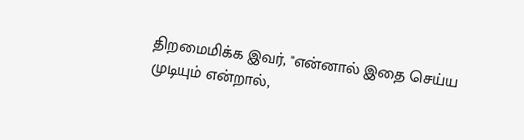திறமைமிக்க இவர், "என்னால் இதை செய்ய முடியும் என்றால்,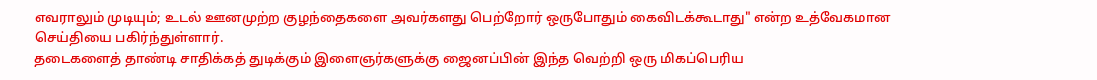எவராலும் முடியும்; உடல் ஊனமுற்ற குழந்தைகளை அவர்களது பெற்றோர் ஒருபோதும் கைவிடக்கூடாது" என்ற உத்வேகமான செய்தியை பகிர்ந்துள்ளார்.
தடைகளைத் தாண்டி சாதிக்கத் துடிக்கும் இளைஞர்களுக்கு ஜைனப்பின் இந்த வெற்றி ஒரு மிகப்பெரிய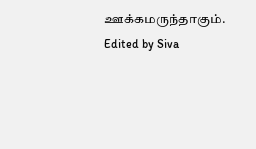ஊக்கமருந்தாகும்.
Edited by Siva